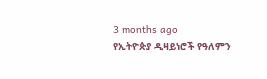3 months ago
የኢትዮጵያ ዲዛይነሮች የዓለምን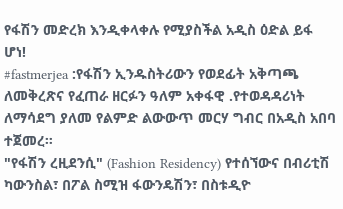የፋሽን መድረክ እንዲቀላቀሉ የሚያስችል አዲስ ዕድል ይፋ ሆነ!
#fastmerjea :የፋሽን ኢንዱስትሪውን የወደፊት አቅጣጫ ለመቅረጽና የፈጠራ ዘርፉን ዓለም አቀፋዊ .የተወዳዳሪነት ለማሳደግ ያለመ የልምድ ልውውጥ መርሃ ግብር በአዲስ አበባ ተጀመረ።
"የፋሽን ረዚደንሲ" (Fashion Residency) የተሰኘውና በብሪቲሽ ካውንስል፣ በፖል ስሚዝ ፋውንዴሽን፣ በስቱዲዮ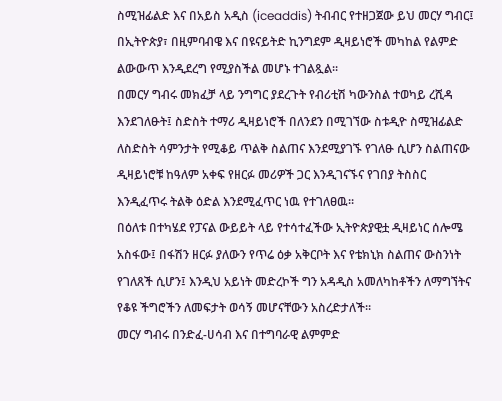ስሚዝፊልድ እና በአይስ አዲስ (iceaddis) ትብብር የተዘጋጀው ይህ መርሃ ግብር፤ በኢትዮጵያ፣ በዚምባብዌ እና በዩናይትድ ኪንግደም ዲዛይነሮች መካከል የልምድ ልውውጥ እንዲደረግ የሚያስችል መሆኑ ተገልጿል፡፡
በመርሃ ግብሩ መክፈቻ ላይ ንግግር ያደረጉት የብሪቲሽ ካውንስል ተወካይ ረሺዳ እንደገለፁት፤ ስድስት ተማሪ ዲዛይነሮች በለንደን በሚገኘው ስቱዲዮ ስሚዝፊልድ ለስድስት ሳምንታት የሚቆይ ጥልቅ ስልጠና እንደሚያገኙ የገለፁ ሲሆን ስልጠናው ዲዛይነሮቹ ከዓለም አቀፍ የዘርፉ መሪዎች ጋር እንዲገናኙና የገበያ ትስስር እንዲፈጥሩ ትልቅ ዕድል እንደሚፈጥር ነዉ የተገለፀዉ።
በዕለቱ በተካሄደ የፓናል ውይይት ላይ የተሳተፈችው ኢትዮጵያዊቷ ዲዛይነር ሰሎሜ አስፋው፤ በፋሽን ዘርፉ ያለውን የጥሬ ዕቃ አቅርቦት እና የቴክኒክ ስልጠና ውስንነት የገለጸች ሲሆን፤ እንዲህ አይነት መድረኮች ግን አዳዲስ አመለካከቶችን ለማግኘትና የቆዩ ችግሮችን ለመፍታት ወሳኝ መሆናቸውን አስረድታለች።
መርሃ ግብሩ በንድፈ-ሀሳብ እና በተግባራዊ ልምምድ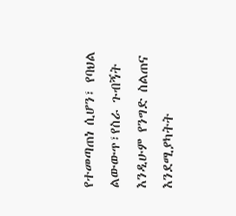የተመጣጠነ ሲሆን፣ የባህል ልውውጥ፣የስራ ጉብኝት እንዲሁም የንግድ ስልጠና እንደሚያካትት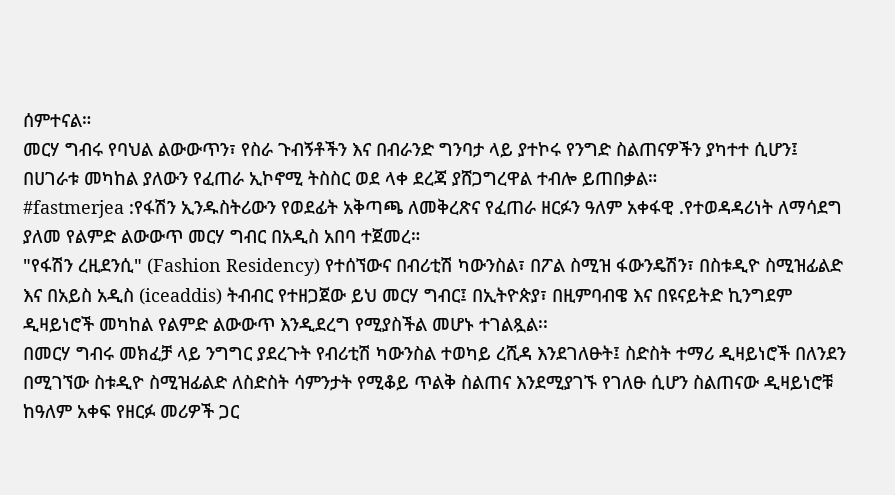ሰምተናል።
መርሃ ግብሩ የባህል ልውውጥን፣ የስራ ጉብኝቶችን እና በብራንድ ግንባታ ላይ ያተኮሩ የንግድ ስልጠናዎችን ያካተተ ሲሆን፤ በሀገራቱ መካከል ያለውን የፈጠራ ኢኮኖሚ ትስስር ወደ ላቀ ደረጃ ያሸጋግረዋል ተብሎ ይጠበቃል።
#fastmerjea :የፋሽን ኢንዱስትሪውን የወደፊት አቅጣጫ ለመቅረጽና የፈጠራ ዘርፉን ዓለም አቀፋዊ .የተወዳዳሪነት ለማሳደግ ያለመ የልምድ ልውውጥ መርሃ ግብር በአዲስ አበባ ተጀመረ።
"የፋሽን ረዚደንሲ" (Fashion Residency) የተሰኘውና በብሪቲሽ ካውንስል፣ በፖል ስሚዝ ፋውንዴሽን፣ በስቱዲዮ ስሚዝፊልድ እና በአይስ አዲስ (iceaddis) ትብብር የተዘጋጀው ይህ መርሃ ግብር፤ በኢትዮጵያ፣ በዚምባብዌ እና በዩናይትድ ኪንግደም ዲዛይነሮች መካከል የልምድ ልውውጥ እንዲደረግ የሚያስችል መሆኑ ተገልጿል፡፡
በመርሃ ግብሩ መክፈቻ ላይ ንግግር ያደረጉት የብሪቲሽ ካውንስል ተወካይ ረሺዳ እንደገለፁት፤ ስድስት ተማሪ ዲዛይነሮች በለንደን በሚገኘው ስቱዲዮ ስሚዝፊልድ ለስድስት ሳምንታት የሚቆይ ጥልቅ ስልጠና እንደሚያገኙ የገለፁ ሲሆን ስልጠናው ዲዛይነሮቹ ከዓለም አቀፍ የዘርፉ መሪዎች ጋር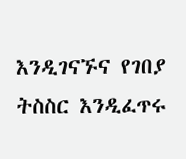እንዲገናኙና የገበያ ትስስር እንዲፈጥሩ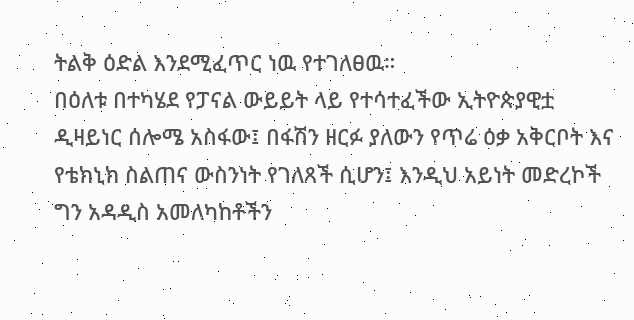ትልቅ ዕድል እንደሚፈጥር ነዉ የተገለፀዉ።
በዕለቱ በተካሄደ የፓናል ውይይት ላይ የተሳተፈችው ኢትዮጵያዊቷ ዲዛይነር ሰሎሜ አስፋው፤ በፋሽን ዘርፉ ያለውን የጥሬ ዕቃ አቅርቦት እና የቴክኒክ ስልጠና ውስንነት የገለጸች ሲሆን፤ እንዲህ አይነት መድረኮች ግን አዳዲስ አመለካከቶችን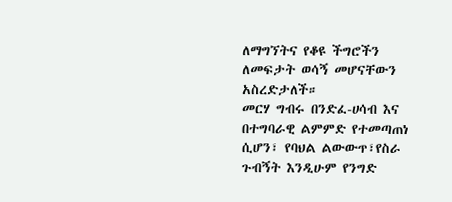ለማግኘትና የቆዩ ችግሮችን ለመፍታት ወሳኝ መሆናቸውን አስረድታለች።
መርሃ ግብሩ በንድፈ-ሀሳብ እና በተግባራዊ ልምምድ የተመጣጠነ ሲሆን፣ የባህል ልውውጥ፣የስራ ጉብኝት እንዲሁም የንግድ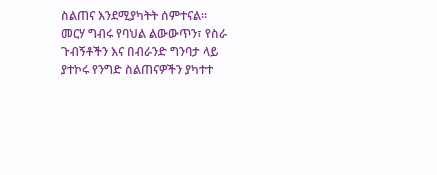ስልጠና እንደሚያካትት ሰምተናል።
መርሃ ግብሩ የባህል ልውውጥን፣ የስራ ጉብኝቶችን እና በብራንድ ግንባታ ላይ ያተኮሩ የንግድ ስልጠናዎችን ያካተተ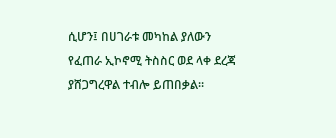ሲሆን፤ በሀገራቱ መካከል ያለውን የፈጠራ ኢኮኖሚ ትስስር ወደ ላቀ ደረጃ ያሸጋግረዋል ተብሎ ይጠበቃል።